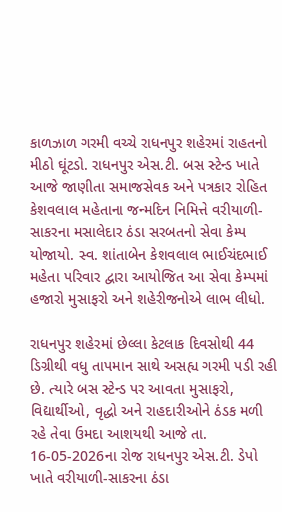કાળઝાળ ગરમી વચ્ચે રાધનપુર શહેરમાં રાહતનો મીઠો ઘૂંટડો. રાધનપુર એસ.ટી. બસ સ્ટેન્ડ ખાતે આજે જાણીતા સમાજસેવક અને પત્રકાર રોહિત કેશવલાલ મહેતાના જન્મદિન નિમિત્તે વરીયાળી-સાકરના મસાલેદાર ઠંડા સરબતનો સેવા કેમ્પ યોજાયો. સ્વ. શાંતાબેન કેશવલાલ ભાઈચંદભાઈ મહેતા પરિવાર દ્વારા આયોજિત આ સેવા કેમ્પમાં હજારો મુસાફરો અને શહેરીજનોએ લાભ લીધો.

રાધનપુર શહેરમાં છેલ્લા કેટલાક દિવસોથી 44 ડિગ્રીથી વધુ તાપમાન સાથે અસહ્ય ગરમી પડી રહી છે. ત્યારે બસ સ્ટેન્ડ પર આવતા મુસાફરો, વિદ્યાર્થીઓ, વૃદ્ધો અને રાહદારીઓને ઠંડક મળી રહે તેવા ઉમદા આશયથી આજે તા. 16-05-2026ના રોજ રાધનપુર એસ.ટી. ડેપો ખાતે વરીયાળી-સાકરના ઠંડા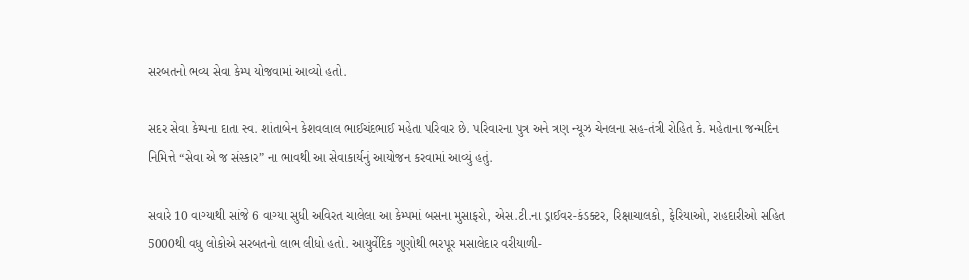સરબતનો ભવ્ય સેવા કેમ્પ યોજવામાં આવ્યો હતો.

સદર સેવા કેમ્પના દાતા સ્વ. શાંતાબેન કેશવલાલ ભાઈચંદભાઈ મહેતા પરિવાર છે. પરિવારના પુત્ર અને ત્રણ ન્યૂઝ ચેનલના સહ-તંત્રી રોહિત કે. મહેતાના જન્મદિન નિમિત્તે “સેવા એ જ સંસ્કાર” ના ભાવથી આ સેવાકાર્યનું આયોજન કરવામાં આવ્યું હતું.

સવારે 10 વાગ્યાથી સાંજે 6 વાગ્યા સુધી અવિરત ચાલેલા આ કેમ્પમાં બસના મુસાફરો, એસ.ટી.ના ડ્રાઈવર-કંડક્ટર, રિક્ષાચાલકો, ફેરિયાઓ, રાહદારીઓ સહિત 5000થી વધુ લોકોએ સરબતનો લાભ લીધો હતો. આયુર્વેદિક ગુણોથી ભરપૂર મસાલેદાર વરીયાળી-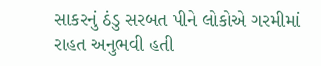સાકરનું ઠંડુ સરબત પીને લોકોએ ગરમીમાં રાહત અનુભવી હતી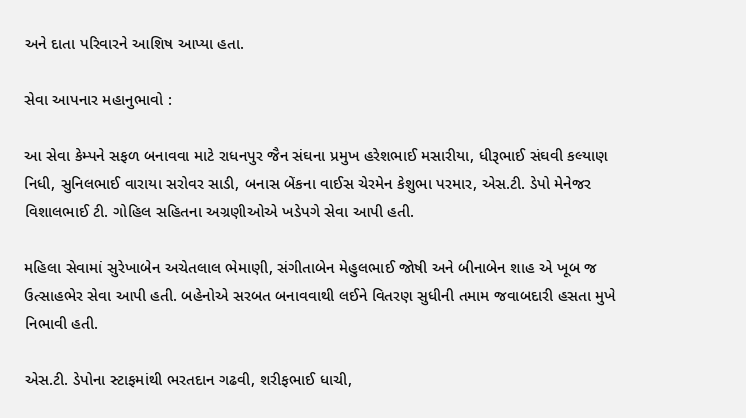અને દાતા પરિવારને આશિષ આપ્યા હતા.

સેવા આપનાર મહાનુભાવો :

આ સેવા કેમ્પને સફળ બનાવવા માટે રાધનપુર જૈન સંઘના પ્રમુખ હરેશભાઈ મસારીયા, ધીરૂભાઈ સંઘવી કલ્યાણ નિધી, સુનિલભાઈ વારાયા સરોવર સાડી, બનાસ બેંકના વાઈસ ચેરમેન કેશુભા પરમાર, એસ.ટી. ડેપો મેનેજર વિશાલભાઈ ટી. ગોહિલ સહિતના અગ્રણીઓએ ખડેપગે સેવા આપી હતી.

મહિલા સેવામાં સુરેખાબેન અચેતલાલ ભેમાણી, સંગીતાબેન મેહુલભાઈ જોષી અને બીનાબેન શાહ એ ખૂબ જ ઉત્સાહભેર સેવા આપી હતી. બહેનોએ સરબત બનાવવાથી લઈને વિતરણ સુધીની તમામ જવાબદારી હસતા મુખે નિભાવી હતી.

એસ.ટી. ડેપોના સ્ટાફમાંથી ભરતદાન ગઢવી, શરીફભાઈ ધાચી,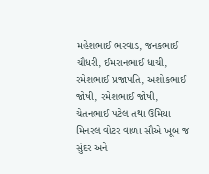મહેશભાઈ ભરવાડ, જનકભાઈ ચૌધરી, ઈમરાનભાઈ ધાચી, રમેશભાઈ પ્રજાપતિ, અશોકભાઈ જોષી, રમેશભાઈ જોષી, ચેતનભાઈ પટેલ તથા ઉમિયા મિનરલ વોટર વાળા સૌએ ખૂબ જ સુંદર અને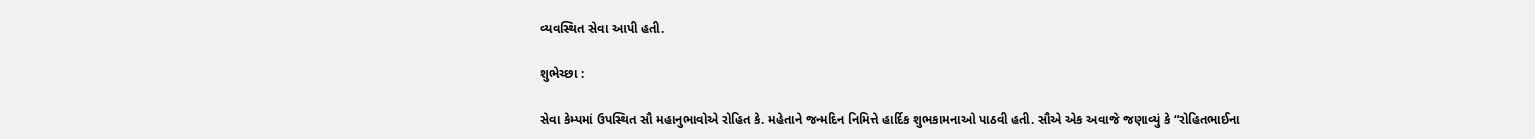વ્યવસ્થિત સેવા આપી હતી.

શુભેચ્છા :

સેવા કેમ્પમાં ઉપસ્થિત સૌ મહાનુભાવોએ રોહિત કે. મહેતાને જન્મદિન નિમિત્તે હાર્દિક શુભકામનાઓ પાઠવી હતી. સૌએ એક અવાજે જણાવ્યું કે “રોહિતભાઈના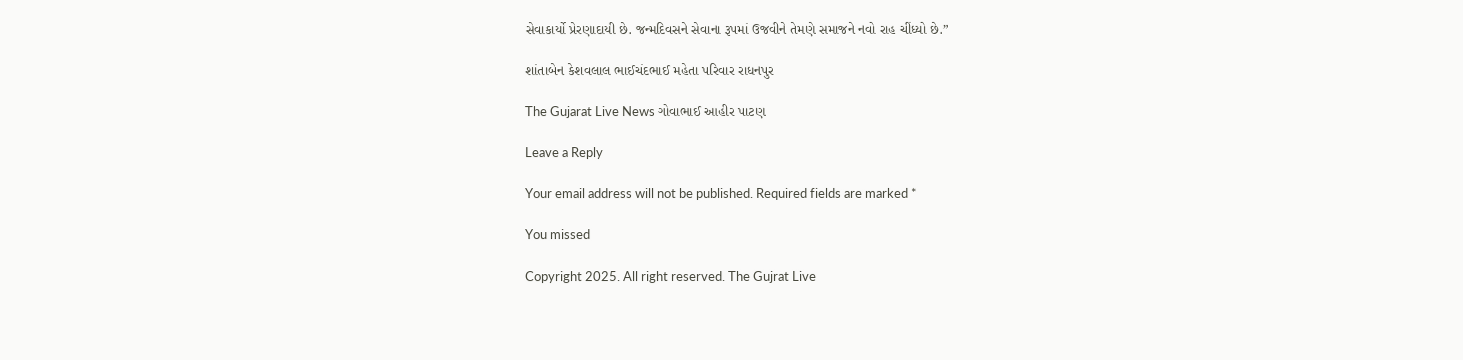સેવાકાર્યો પ્રેરણાદાયી છે. જન્મદિવસને સેવાના રૂપમાં ઉજવીને તેમણે સમાજને નવો રાહ ચીંધ્યો છે.”

શાંતાબેન કેશવલાલ ભાઈચંદભાઈ મહેતા પરિવાર રાધનપુર

The Gujarat Live News ગોવાભાઈ આહીર પાટણ

Leave a Reply

Your email address will not be published. Required fields are marked *

You missed

Copyright 2025. All right reserved. The Gujrat Live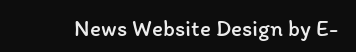News Website Design by E-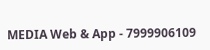MEDIA Web & App - 7999906109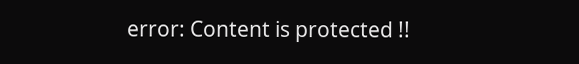error: Content is protected !!